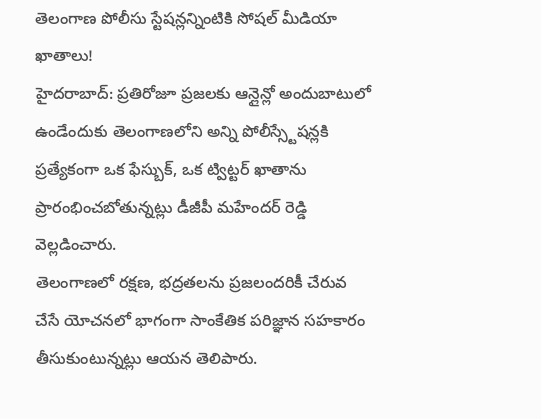తెలంగాణ పోలీసు స్టేషన్లన్నింటికి సోషల్ మీడియా ఖాతాలు!
హైదరాబాద్: ప్రతిరోజూ ప్రజలకు ఆన్లైన్లో అందుబాటులో ఉండేందుకు తెలంగాణలోని అన్ని పోలీస్స్టేషన్లకి ప్రత్యేకంగా ఒక ఫేస్బుక్, ఒక ట్విట్టర్ ఖాతాను ప్రారంభించబోతున్నట్లు డీజీపీ మహేందర్ రెడ్డి వెల్లడించారు.
తెలంగాణలో రక్షణ, భద్రతలను ప్రజలందరికీ చేరువ చేసే యోచనలో భాగంగా సాంకేతిక పరిజ్ఞాన సహకారం తీసుకుంటున్నట్లు ఆయన తెలిపారు.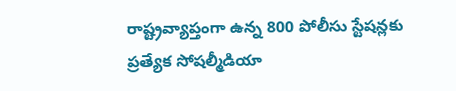రాష్ట్రవ్యాప్తంగా ఉన్న 800 పోలీసు స్టేషన్లకు ప్రత్యేక సోషల్మీడియా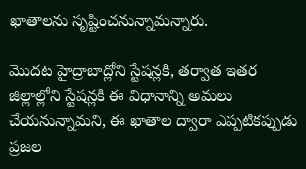ఖాతాలను సృష్టించనున్నామన్నారు.

మొదట హైద్రాబాద్లోని స్టేషన్లకి, తర్వాత ఇతర జిల్లాల్లోని స్టేషన్లకి ఈ విధానాన్ని అమలు చేయనున్నామని, ఈ ఖాతాల ద్వారా ఎప్పటికప్పుడు ప్రజల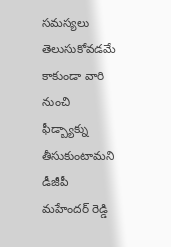సమస్యలు తెలుసుకోవడమే కాకుండా వారి నుంచి ఫీడ్బ్యాక్ను తీసుకుంటామని డీజీపీ మహేందర్ రెడ్డి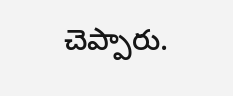చెప్పారు.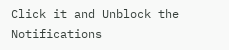Click it and Unblock the Notifications